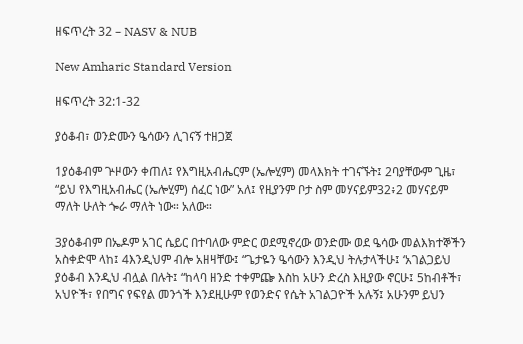ዘፍጥረት 32 – NASV & NUB

New Amharic Standard Version

ዘፍጥረት 32:1-32

ያዕቆብ፣ ወንድሙን ዔሳውን ሊገናኝ ተዘጋጀ

1ያዕቆብም ጕዞውን ቀጠለ፤ የእግዚአብሔርም (ኤሎሂም) መላእክት ተገናኙት፤ 2ባያቸውም ጊዜ፣ “ይህ የእግዚአብሔር (ኤሎሂም) ሰፈር ነው” አለ፤ የዚያንም ቦታ ስም መሃናይም32፥2 መሃናይም ማለት ሁለት ጐራ ማለት ነው። አለው።

3ያዕቆብም በኤዶም አገር ሴይር በተባለው ምድር ወደሚኖረው ወንድሙ ወደ ዔሳው መልእክተኞችን አስቀድሞ ላከ፤ 4እንዲህም ብሎ አዘዛቸው፤ “ጌታዬን ዔሳውን እንዲህ ትሉታላችሁ፤ ‘አገልጋይህ ያዕቆብ እንዲህ ብሏል በሉት፤ “ከላባ ዘንድ ተቀምጬ እስከ አሁን ድረስ እዚያው ኖርሁ፤ 5ከብቶች፣ አህዮች፣ የበግና የፍየል መንጎች እንደዚሁም የወንድና የሴት አገልጋዮች አሉኝ፤ አሁንም ይህን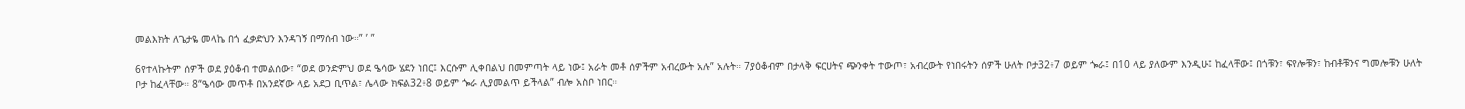መልእክት ለጌታዬ መላኬ በጎ ፈቃድህን እንዳገኝ በማሰብ ነው።” ’ ”

6የተላኩትም ሰዎች ወደ ያዕቆብ ተመልሰው፣ “ወደ ወንድምህ ወደ ዔሳው ሄደን ነበር፤ እርሱም ሊቀበልህ በመምጣት ላይ ነው፤ አራት መቶ ሰዎችም አብረውት አሉ” አሉት። 7ያዕቆብም በታላቅ ፍርሀትና ጭንቀት ተውጦ፣ አብረውት የነበሩትን ሰዎች ሁለት ቦታ32፥7 ወይም ጐራ፤ በ10 ላይ ያለውም እንዲሁ፤ ከፈላቸው፤ በጎቹን፣ ፍየሎቹን፣ ከብቶቹንና ግመሎቹን ሁለት ቦታ ከፈላቸው። 8“ዔሳው መጥቶ በአንደኛው ላይ አደጋ ቢጥል፣ ሌላው ክፍል32፥8 ወይም ጐራ ሊያመልጥ ይችላል” ብሎ አስቦ ነበር።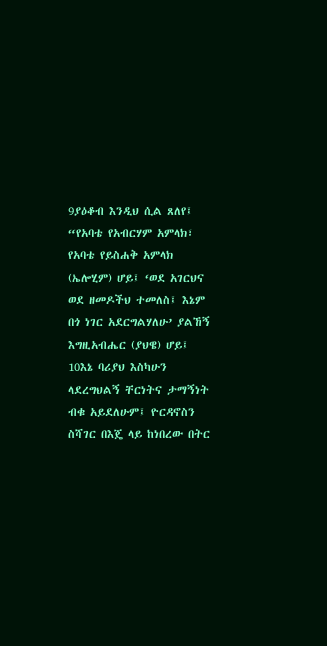9ያዕቆብ እንዲህ ሲል ጸለየ፤ “የአባቴ የአብርሃም አምላክ፣ የአባቴ የይስሐቅ አምላክ (ኤሎሂም) ሆይ፤ ‘ወደ አገርህና ወደ ዘመዶችህ ተመለስ፤ እኔም በጎ ነገር አደርግልሃለሁ’ ያልኸኝ እግዚአብሔር (ያህዌ) ሆይ፤ 10እኔ ባሪያህ እስካሁን ላደረግህልኝ ቸርነትና ታማኝነት ብቁ አይደለሁም፤ ዮርዳኖስን ስሻገር በእጄ ላይ ከነበረው በትር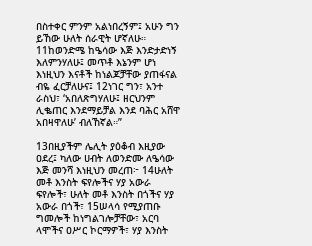በስተቀር ምንም አልነበረኝም፤ አሁን ግን ይኸው ሁለት ሰራዊት ሆኛለሁ። 11ከወንድሜ ከዔሳው እጅ እንድታድነኝ እለምንሃለሁ፤ መጥቶ እኔንም ሆነ እነዚህን እናቶች ከነልጆቻቸው ያጠፋናል ብዬ ፈርቻለሁና፤ 12ነገር ግን፣ አንተ ራስህ፣ ‘አበለጽግሃለሁ፤ ዘርህንም ሊቈጠር እንደማይቻል እንደ ባሕር አሸዋ አበዛዋለሁ’ ብለኸኛል።”

13በዚያችም ሌሊት ያዕቆብ እዚያው ዐደረ፤ ካለው ሀብት ለወንድሙ ለዔሳው እጅ መንሻ እነዚህን መረጠ፦ 14ሁለት መቶ እንስት ፍየሎችና ሃያ አውራ ፍየሎች፣ ሁለት መቶ እንስት በጎችና ሃያ አውራ በጎች፣ 15ሠላሳ የሚያጠቡ ግመሎች ከነግልገሎቻቸው፣ አርባ ላሞችና ዐሥር ኮርማዎች፣ ሃያ እንስት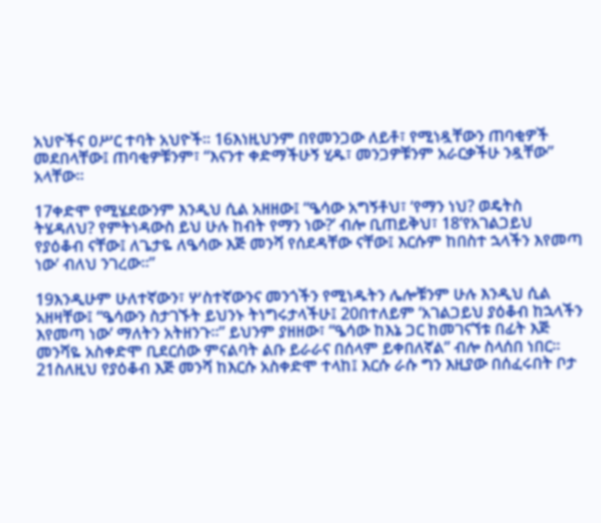አህዮችና ዐሥር ተባት አህዮች። 16እነዚህንም በየመንጋው ለይቶ፣ የሚነዷቸውን ጠባቂዎች መደበላቸው፤ ጠባቂዎቹንም፣ “እናንተ ቀድማችሁኝ ሂዱ፣ መንጋዎቹንም አራርቃችሁ ንዷቸው” አላቸው።

17ቀድሞ የሚሄደውንም እንዲህ ሲል አዘዘው፤ “ዔሳው አግኝቶህ፣ ‘የማን ነህ? ወዴትስ ትሄዳለህ? የምትነዳውስ ይህ ሁሉ ከብት የማን ነው?’ ብሎ ቢጠይቅህ፣ 18‘የአገልጋይህ የያዕቆብ ናቸው፤ ለጌታዬ ለዔሳው እጅ መንሻ የሰደዳቸው ናቸው፤ እርሱም ከበስተ ኋላችን እየመጣ ነው’ ብለህ ንገረው።”

19እንዲሁም ሁለተኛውን፣ ሦስተኛውንና መንጎችን የሚነዱትን ሌሎቹንም ሁሉ እንዲህ ሲል አዘዛቸው፤ “ዔሳውን ስታገኙት ይህንኑ ትነግሩታላችሁ፤ 20በተለይም ‘አገልጋይህ ያዕቆብ ከኋላችን እየመጣ ነው’ ማለትን አትዘንጉ።” ይህንም ያዘዘው፣ “ዔሳው ከእኔ ጋር ከመገናኘቱ በፊት እጅ መንሻዬ አስቀድሞ ቢደርሰው ምናልባት ልቡ ይራራና በሰላም ይቀበለኛል” ብሎ ስላሰበ ነበር። 21ስለዚህ የያዕቆብ እጅ መንሻ ከእርሱ አስቀድሞ ተላከ፤ እርሱ ራሱ ግን እዚያው በሰፈሩበት ቦታ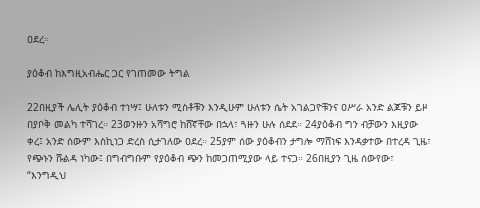ዐደረ።

ያዕቆብ ከእግዚአብሔር ጋር የገጠመው ትግል

22በዚያች ሌሊት ያዕቆብ ተነሣ፤ ሁለቱን ሚስቶቹን እንዲሁም ሁለቱን ሴት አገልጋዮቹንና ዐሥራ አንድ ልጆቹን ይዞ በያቦቅ መልካ ተሻገረ። 23ወንዙን አሻግሮ ከሸኛቸው በኋላ፣ ጓዙን ሁሉ ሰደደ። 24ያዕቆብ ግን ብቻውን እዚያው ቀረ፤ አንድ ሰውም እስኪነጋ ድረስ ሲታገለው ዐደረ። 25ያም ሰው ያዕቆብን ታግሎ ማሸነፍ እንዳቃተው በተረዳ ጊዜ፣ የጭኑን ሹልዳ ነካው፤ በግብግቡም የያዕቆብ ጭን ከመጋጠሚያው ላይ ተናጋ። 26በዚያን ጊዜ ሰውየው፣ “እንግዲህ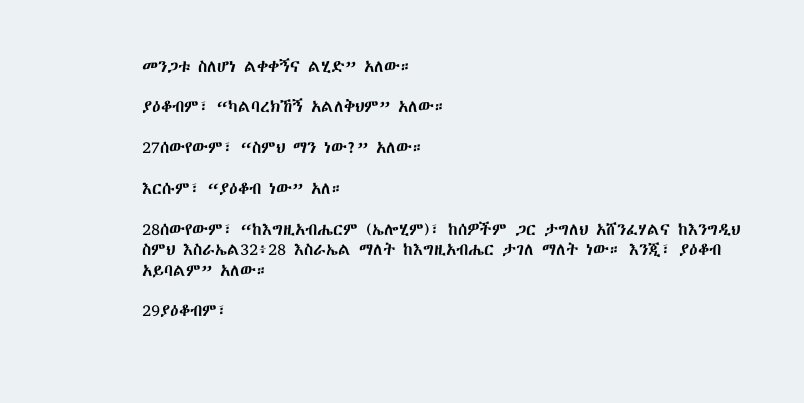መንጋቱ ስለሆነ ልቀቀኝና ልሂድ” አለው።

ያዕቆብም፣ “ካልባረክኸኝ አልለቅህም” አለው።

27ሰውየውም፣ “ስምህ ማን ነው?” አለው።

እርሱም፣ “ያዕቆብ ነው” አለ።

28ሰውየውም፣ “ከእግዚአብሔርም (ኤሎሂም)፣ ከሰዎችም ጋር ታግለህ አሸንፈሃልና ከእንግዲህ ስምህ እስራኤል32፥28 እስራኤል ማለት ከእግዚአብሔር ታገለ ማለት ነው። እንጂ፣ ያዕቆብ አይባልም” አለው።

29ያዕቆብም፣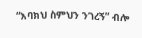“እባክህ ስምህን ንገረኝ” ብሎ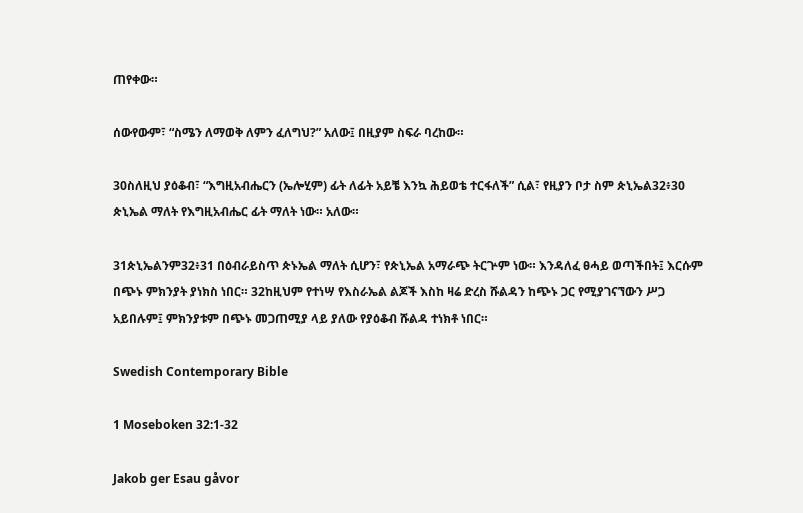ጠየቀው።

ሰውየውም፣ “ስሜን ለማወቅ ለምን ፈለግህ?” አለው፤ በዚያም ስፍራ ባረከው።

30ስለዚህ ያዕቆብ፣ “እግዚአብሔርን (ኤሎሂም) ፊት ለፊት አይቼ እንኳ ሕይወቴ ተርፋለች” ሲል፣ የዚያን ቦታ ስም ጵኒኤል32፥30 ጵኒኤል ማለት የእግዚአብሔር ፊት ማለት ነው። አለው።

31ጵኒኤልንም32፥31 በዕብራይስጥ ጵኑኤል ማለት ሲሆን፣ የጵኒኤል አማራጭ ትርጕም ነው። እንዳለፈ ፀሓይ ወጣችበት፤ እርሱም በጭኑ ምክንያት ያነክስ ነበር። 32ከዚህም የተነሣ የእስራኤል ልጆች እስከ ዛሬ ድረስ ሹልዳን ከጭኑ ጋር የሚያገናኘውን ሥጋ አይበሉም፤ ምክንያቱም በጭኑ መጋጠሚያ ላይ ያለው የያዕቆብ ሹልዳ ተነክቶ ነበር።

Swedish Contemporary Bible

1 Moseboken 32:1-32

Jakob ger Esau gåvor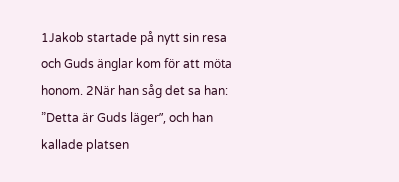1Jakob startade på nytt sin resa och Guds änglar kom för att möta honom. 2När han såg det sa han: ”Detta är Guds läger”, och han kallade platsen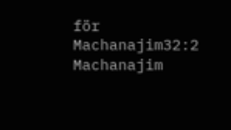för Machanajim32:2 Machanajim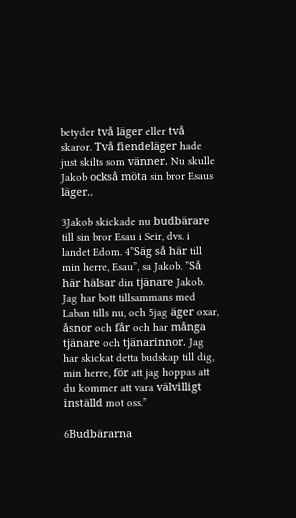betyder två läger eller två skaror. Två fiendeläger hade just skilts som vänner. Nu skulle Jakob också möta sin bror Esaus läger..

3Jakob skickade nu budbärare till sin bror Esau i Seir, dvs. i landet Edom. 4”Säg så här till min herre, Esau”, sa Jakob. ”Så här hälsar din tjänare Jakob. Jag har bott tillsammans med Laban tills nu, och 5jag äger oxar, åsnor och får och har många tjänare och tjänarinnor. Jag har skickat detta budskap till dig, min herre, för att jag hoppas att du kommer att vara välvilligt inställd mot oss.”

6Budbärarna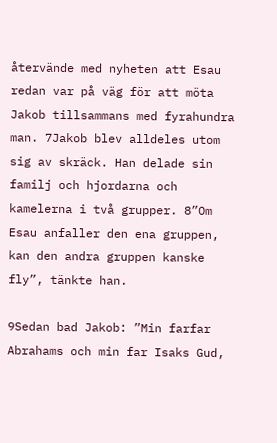återvände med nyheten att Esau redan var på väg för att möta Jakob tillsammans med fyrahundra man. 7Jakob blev alldeles utom sig av skräck. Han delade sin familj och hjordarna och kamelerna i två grupper. 8”Om Esau anfaller den ena gruppen, kan den andra gruppen kanske fly”, tänkte han.

9Sedan bad Jakob: ”Min farfar Abrahams och min far Isaks Gud,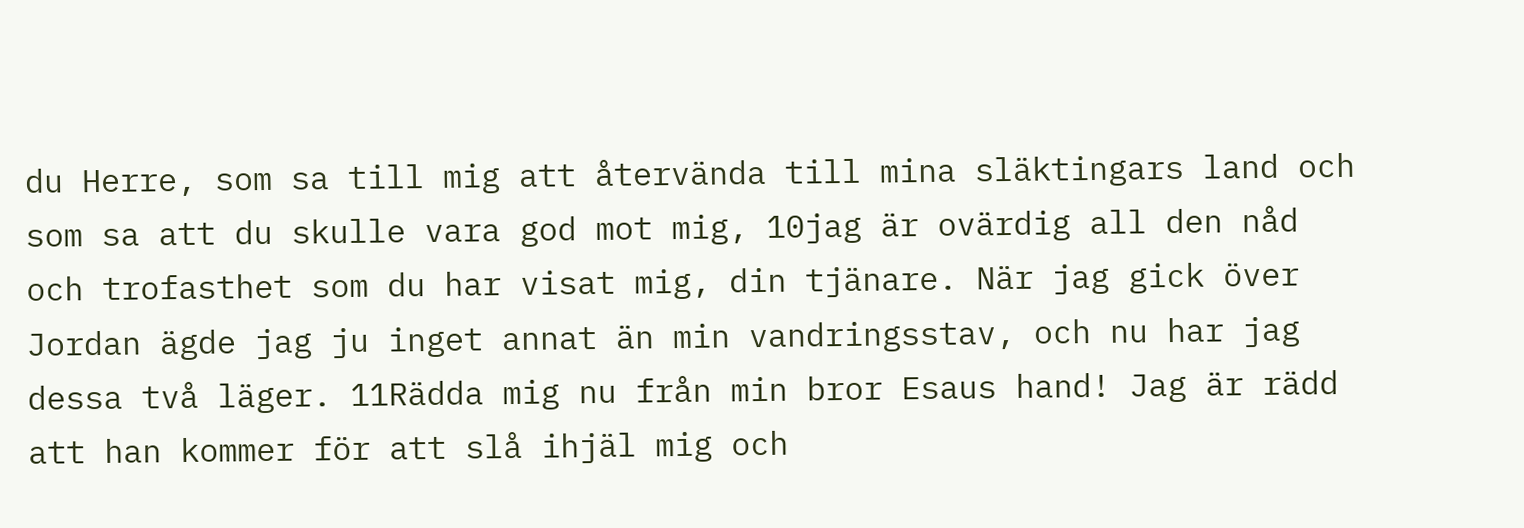du Herre, som sa till mig att återvända till mina släktingars land och som sa att du skulle vara god mot mig, 10jag är ovärdig all den nåd och trofasthet som du har visat mig, din tjänare. När jag gick över Jordan ägde jag ju inget annat än min vandringsstav, och nu har jag dessa två läger. 11Rädda mig nu från min bror Esaus hand! Jag är rädd att han kommer för att slå ihjäl mig och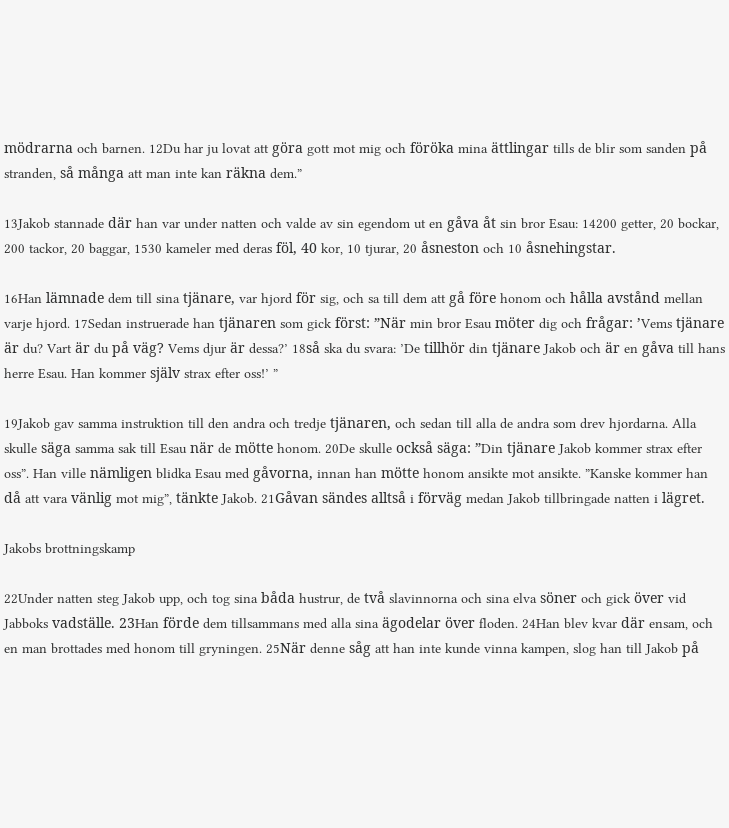mödrarna och barnen. 12Du har ju lovat att göra gott mot mig och föröka mina ättlingar tills de blir som sanden på stranden, så många att man inte kan räkna dem.”

13Jakob stannade där han var under natten och valde av sin egendom ut en gåva åt sin bror Esau: 14200 getter, 20 bockar, 200 tackor, 20 baggar, 1530 kameler med deras föl, 40 kor, 10 tjurar, 20 åsneston och 10 åsnehingstar.

16Han lämnade dem till sina tjänare, var hjord för sig, och sa till dem att gå före honom och hålla avstånd mellan varje hjord. 17Sedan instruerade han tjänaren som gick först: ”När min bror Esau möter dig och frågar: ’Vems tjänare är du? Vart är du på väg? Vems djur är dessa?’ 18så ska du svara: ’De tillhör din tjänare Jakob och är en gåva till hans herre Esau. Han kommer själv strax efter oss!’ ”

19Jakob gav samma instruktion till den andra och tredje tjänaren, och sedan till alla de andra som drev hjordarna. Alla skulle säga samma sak till Esau när de mötte honom. 20De skulle också säga: ”Din tjänare Jakob kommer strax efter oss”. Han ville nämligen blidka Esau med gåvorna, innan han mötte honom ansikte mot ansikte. ”Kanske kommer han då att vara vänlig mot mig”, tänkte Jakob. 21Gåvan sändes alltså i förväg medan Jakob tillbringade natten i lägret.

Jakobs brottningskamp

22Under natten steg Jakob upp, och tog sina båda hustrur, de två slavinnorna och sina elva söner och gick över vid Jabboks vadställe. 23Han förde dem tillsammans med alla sina ägodelar över floden. 24Han blev kvar där ensam, och en man brottades med honom till gryningen. 25När denne såg att han inte kunde vinna kampen, slog han till Jakob på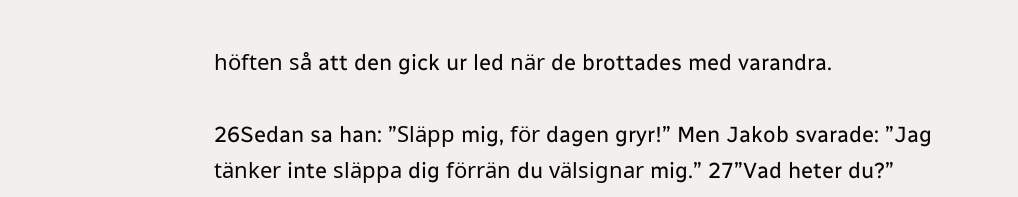höften så att den gick ur led när de brottades med varandra.

26Sedan sa han: ”Släpp mig, för dagen gryr!” Men Jakob svarade: ”Jag tänker inte släppa dig förrän du välsignar mig.” 27”Vad heter du?”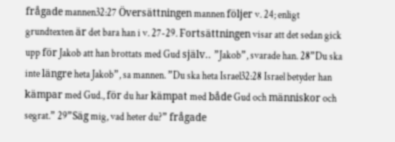frågade mannen32:27 Översättningen mannen följer v. 24; enligt grundtexten är det bara han i v. 27-29. Fortsättningen visar att det sedan gick upp för Jakob att han brottats med Gud själv.. ”Jakob”, svarade han. 28”Du ska inte längre heta Jakob”, sa mannen. ”Du ska heta Israel32:28 Israel betyder han kämpar med Gud., för du har kämpat med både Gud och människor och segrat.” 29”Säg mig, vad heter du?” frågade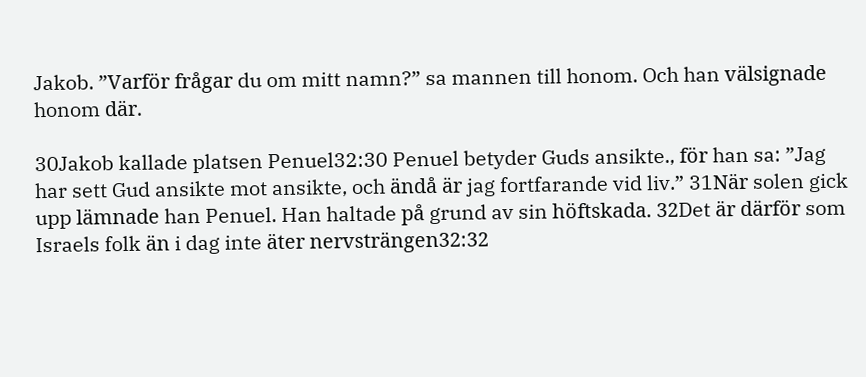Jakob. ”Varför frågar du om mitt namn?” sa mannen till honom. Och han välsignade honom där.

30Jakob kallade platsen Penuel32:30 Penuel betyder Guds ansikte., för han sa: ”Jag har sett Gud ansikte mot ansikte, och ändå är jag fortfarande vid liv.” 31När solen gick upp lämnade han Penuel. Han haltade på grund av sin höftskada. 32Det är därför som Israels folk än i dag inte äter nervsträngen32:32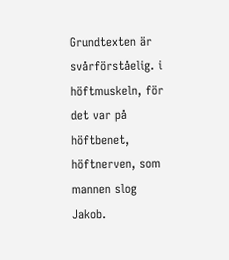Grundtexten är svårförståelig. i höftmuskeln, för det var på höftbenet, höftnerven, som mannen slog Jakob.